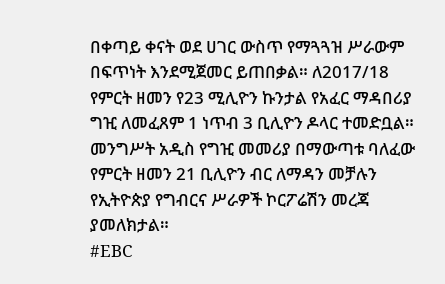በቀጣይ ቀናት ወደ ሀገር ውስጥ የማጓጓዝ ሥራውም በፍጥነት እንደሚጀመር ይጠበቃል። ለ2017/18 የምርት ዘመን የ23 ሚሊዮን ኩንታል የአፈር ማዳበሪያ ግዢ ለመፈጸም 1 ነጥብ 3 ቢሊዮን ዶላር ተመድቧል። መንግሥት አዲስ የግዢ መመሪያ በማውጣቱ ባለፈው የምርት ዘመን 21 ቢሊዮን ብር ለማዳን መቻሉን የኢትዮጵያ የግብርና ሥራዎች ኮርፖሬሽን መረጃ ያመለክታል።
#EBC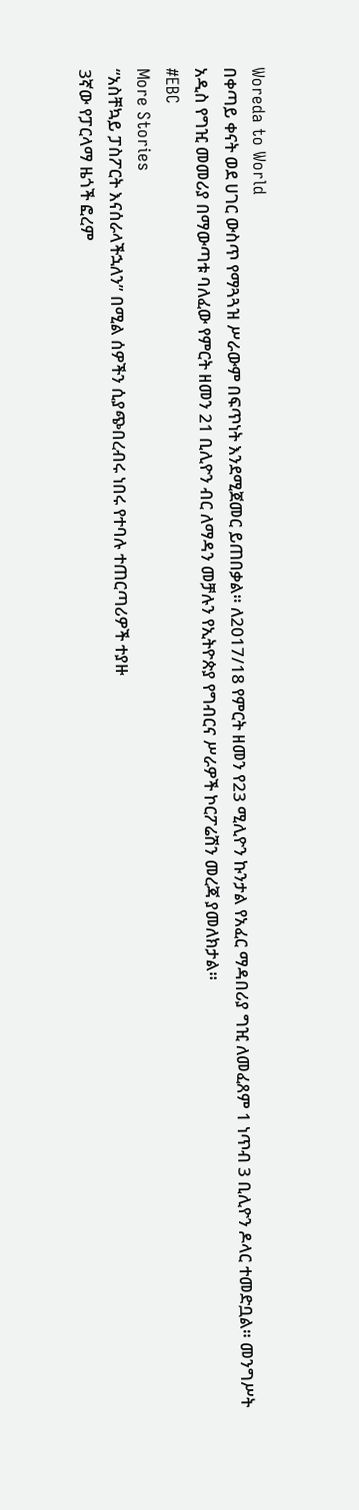Woreda to World
በቀጣይ ቀናት ወደ ሀገር ውስጥ የማጓጓዝ ሥራውም በፍጥነት እንደሚጀመር ይጠበቃል። ለ2017/18 የምርት ዘመን የ23 ሚሊዮን ኩንታል የአፈር ማዳበሪያ ግዢ ለመፈጸም 1 ነጥብ 3 ቢሊዮን ዶላር ተመድቧል። መንግሥት አዲስ የግዢ መመሪያ በማውጣቱ ባለፈው የምርት ዘመን 21 ቢሊዮን ብር ለማዳን መቻሉን የኢትዮጵያ የግብርና ሥራዎች ኮርፖሬሽን መረጃ ያመለክታል።
#EBC
More Stories
“አስቸኳይ ፓስፖርት እናሰራላችኋለን” በሚል ሰዎችን ሲያጭበረብሩ ነበሩ የተባሉ ተጠርጣሪዎች ተያዙ
3ኛው የፓርላማ ዜጎች ፎረም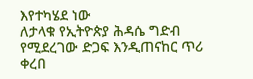እየተካሄደ ነው
ለታላቁ የኢትዮጵያ ሕዳሴ ግድብ የሚደረገው ድጋፍ እንዲጠናከር ጥሪ ቀረበ